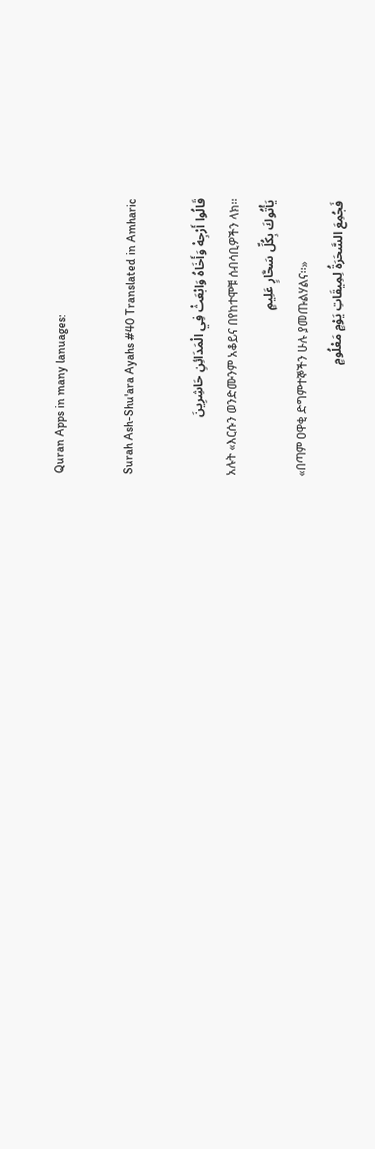Quran Apps in many lanuages:

Surah Ash-Shu'ara Ayahs #40 Translated in Amharic

قَالُوا أَرْجِهْ وَأَخَاهُ وَابْعَثْ فِي الْمَدَائِنِ حَاشِرِينَ
አሉት «እርሱን ወንድሙንም አቆይና በየከተሞቹ ሰብሳቢዎችን ላክ፡፡
يَأْتُوكَ بِكُلِّ سَحَّارٍ عَلِيمٍ
«በጣም ዐዋቂ ድግምተኞችን ሁሉ ያመጡልሃልና፡፡»
فَجُمِعَ السَّحَرَةُ لِمِيقَاتِ يَوْمٍ مَعْلُومٍ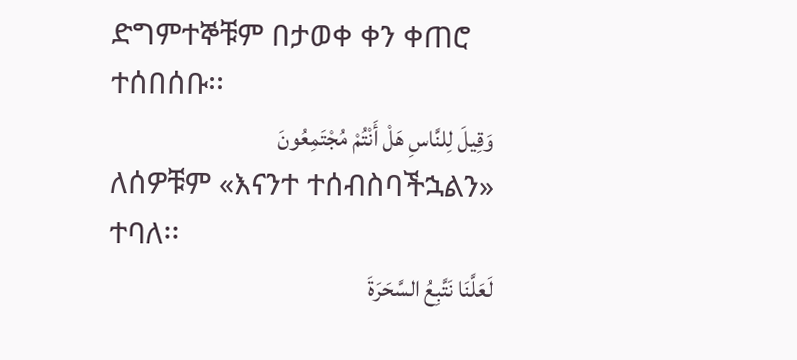ድግምተኞቹም በታወቀ ቀን ቀጠሮ ተሰበሰቡ፡፡
وَقِيلَ لِلنَّاسِ هَلْ أَنْتُمْ مُجْتَمِعُونَ
ለሰዎቹም «እናንተ ተሰብስባችኋልን» ተባለ፡፡
لَعَلَّنَا نَتَّبِعُ السَّحَرَةَ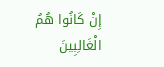إِنْ كَانُوا هُمُ الْغَالِبِينَ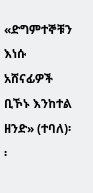«ድግምተኞቹን እነሱ አሸናፊዎች ቢኾኑ እንከተል ዘንድ» (ተባለ)፡፡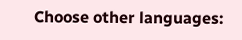Choose other languages: